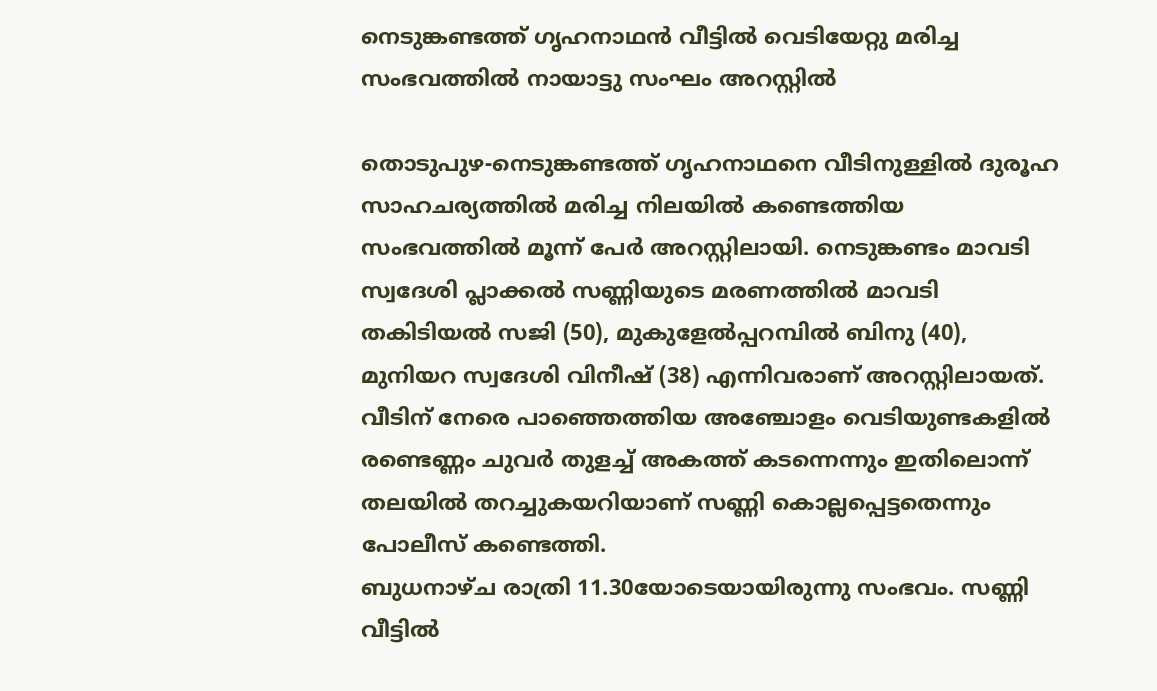നെടുങ്കണ്ടത്ത് ഗൃഹനാഥന്‍ വീട്ടില്‍ വെടിയേറ്റു മരിച്ച സംഭവത്തില്‍ നായാട്ടു സംഘം അറസ്റ്റില്‍

തൊടുപുഴ-നെടുങ്കണ്ടത്ത് ഗൃഹനാഥനെ വീടിനുള്ളില്‍ ദുരൂഹ സാഹചര്യത്തില്‍ മരിച്ച നിലയില്‍ കണ്ടെത്തിയ സംഭവത്തില്‍ മൂന്ന് പേര്‍ അറസ്റ്റിലായി. നെടുങ്കണ്ടം മാവടി സ്വദേശി പ്ലാക്കല്‍ സണ്ണിയുടെ മരണത്തില്‍ മാവടി തകിടിയല്‍ സജി (50), മുകുളേല്‍പ്പറമ്പില്‍ ബിനു (40), മുനിയറ സ്വദേശി വിനീഷ് (38) എന്നിവരാണ് അറസ്റ്റിലായത്. വീടിന് നേരെ പാഞ്ഞെത്തിയ അഞ്ചോളം വെടിയുണ്ടകളില്‍ രണ്ടെണ്ണം ചുവര്‍ തുളച്ച് അകത്ത് കടന്നെന്നും ഇതിലൊന്ന് തലയില്‍ തറച്ചുകയറിയാണ് സണ്ണി കൊല്ലപ്പെട്ടതെന്നും പോലീസ് കണ്ടെത്തി.
ബുധനാഴ്ച രാത്രി 11.30യോടെയായിരുന്നു സംഭവം. സണ്ണി വീട്ടില്‍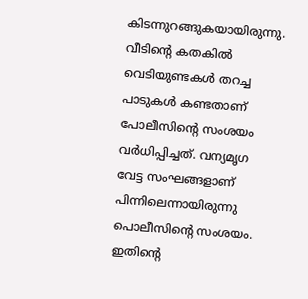കിടന്നുറങ്ങുകയായിരുന്നു. വീടിന്റെ കതകില്‍ വെടിയുണ്ടകള്‍ തറച്ച പാടുകള്‍ കണ്ടതാണ് പോലീസിന്റെ സംശയം വര്‍ധിപ്പിച്ചത്. വന്യമൃഗ വേട്ട സംഘങ്ങളാണ് പിന്നിലെന്നായിരുന്നു പൊലീസിന്റെ സംശയം. ഇതിന്റെ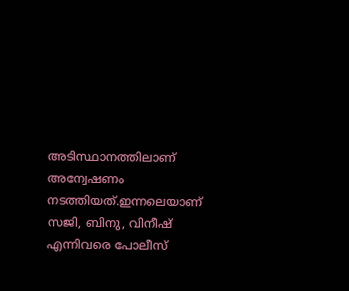അടിസ്ഥാനത്തിലാണ് അന്വേഷണം നടത്തിയത്.ഇന്നലെയാണ് സജി, ബിനു, വിനീഷ് എന്നിവരെ പോലീസ്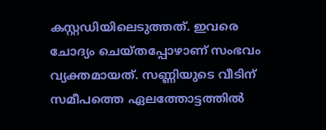കസ്റ്റഡിയിലെടുത്തത്. ഇവരെ ചോദ്യം ചെയ്തപ്പോഴാണ് സംഭവം വ്യക്തമായത്. സണ്ണിയുടെ വീടിന് സമീപത്തെ ഏലത്തോട്ടത്തില്‍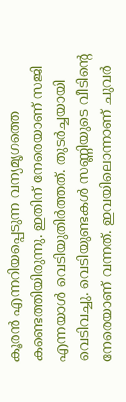കൂരന്‍ എന്നറിയപ്പെടുന്ന വന്യമൃഗത്തെ കണ്ടെത്തിയിരുന്നു. ഇതിന് നേരെയാണ് സജി എന്നയാള്‍ വെടിയുതിര്‍ത്തത്. തുടര്‍ച്ചയായി വെടിവച്ചു. വെടിയുണ്ടകള്‍ സണ്ണിയുടെ വീടിന്റെ നേരെയാണ് വന്നത്. ഇവയിലൊന്നാണ് ചുവര്‍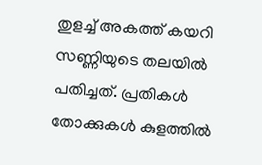തുളച്ച് അകത്ത് കയറി സണ്ണിയുടെ തലയില്‍ പതിച്ചത്. പ്രതികള്‍ തോക്കുകള്‍ കുളത്തില്‍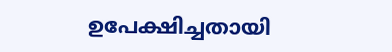ഉപേക്ഷിച്ചതായി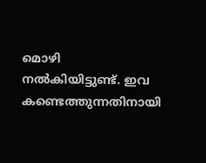മൊഴി നല്‍കിയിട്ടുണ്ട്. ഇവ കണ്ടെത്തുന്നതിനായി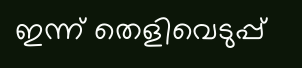ഇന്ന് തെളിവെടുപ്പ്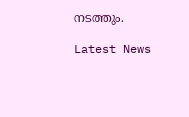നടത്തും.

Latest News